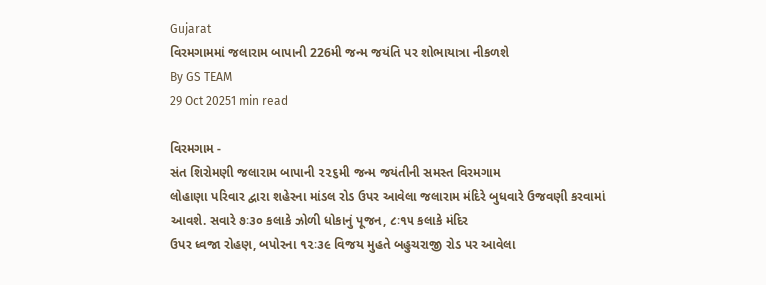Gujarat
વિરમગામમાં જલારામ બાપાની 226મી જન્મ જયંતિ પર શોભાયાત્રા નીકળશે
By GS TEAM
29 Oct 20251 min read

વિરમગામ -
સંત શિરોમણી જલારામ બાપાની ૨૨૬મી જન્મ જયંતીની સમસ્ત વિરમગામ
લોહાણા પરિવાર દ્વારા શહેરના માંડલ રોડ ઉપર આવેલા જલારામ મંદિરે બુધવારે ઉજવણી કરવામાં
આવશે. સવારે ૭ઃ૩૦ કલાકે ઝોળી ધોકાનું પૂજન, ૮ઃ૧૫ કલાકે મંદિર
ઉપર ધ્વજા રોહણ, બપોરના ૧૨ઃ૩૯ વિજય મુહતે બહુચરાજી રોડ પર આવેલા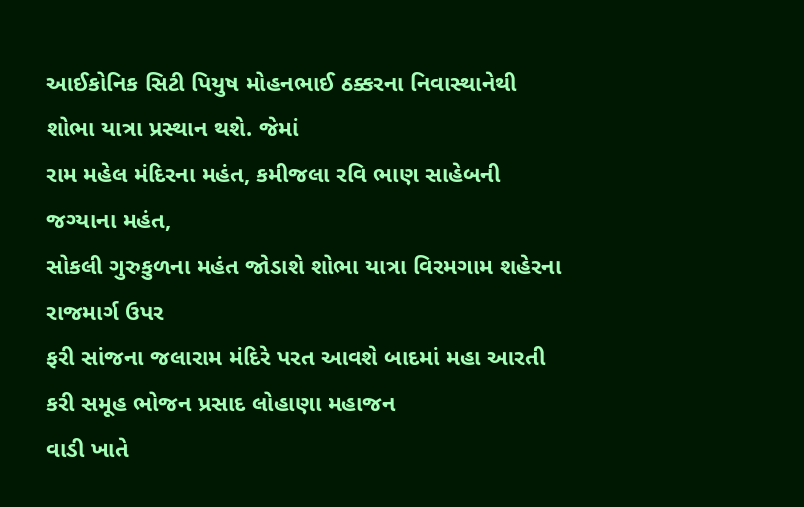આઈકોનિક સિટી પિયુષ મોહનભાઈ ઠક્કરના નિવાસ્થાનેથી શોભા યાત્રા પ્રસ્થાન થશે. જેમાં
રામ મહેલ મંદિરના મહંત, કમીજલા રવિ ભાણ સાહેબની જગ્યાના મહંત,
સોકલી ગુરુકુળના મહંત જોડાશે શોભા યાત્રા વિરમગામ શહેરના રાજમાર્ગ ઉપર
ફરી સાંજના જલારામ મંદિરે પરત આવશે બાદમાં મહા આરતી કરી સમૂહ ભોજન પ્રસાદ લોહાણા મહાજન
વાડી ખાતે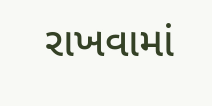રાખવામાં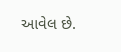આવેલ છે.